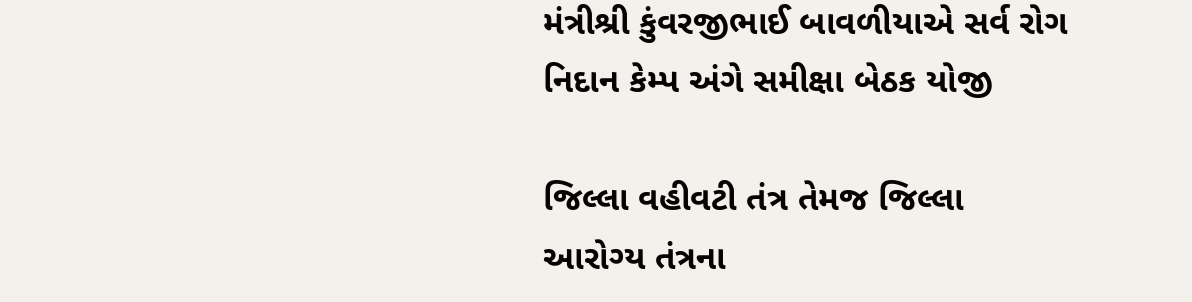મંત્રીશ્રી કુંવરજીભાઈ બાવળીયાએ સર્વ રોગ નિદાન કેમ્પ અંગે સમીક્ષા બેઠક યોજી

જિલ્લા વહીવટી તંત્ર તેમજ જિલ્લા આરોગ્ય તંત્રના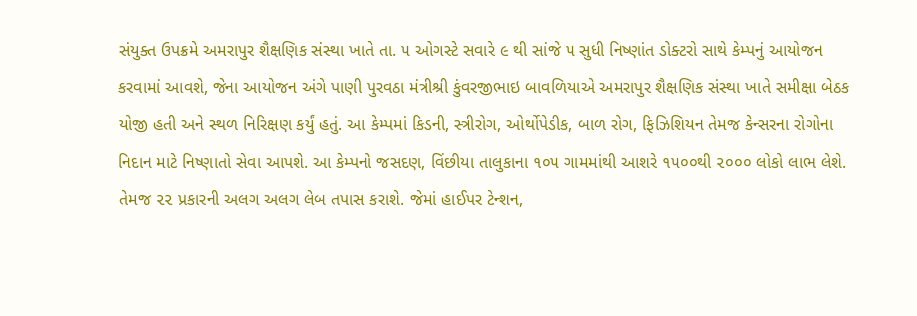સંયુક્ત ઉપક્રમે અમરાપુર શૈક્ષણિક સંસ્થા ખાતે તા. ૫ ઓગસ્ટે સવારે ૯ થી સાંજે ૫ સુધી નિષ્ણાંત ડોક્ટરો સાથે કેમ્પનું આયોજન કરવામાં આવશે, જેના આયોજન અંગે પાણી પુરવઠા મંત્રીશ્રી કુંવરજીભાઇ બાવળિયાએ અમરાપુર શૈક્ષણિક સંસ્થા ખાતે સમીક્ષા બેઠક યોજી હતી અને સ્થળ નિરિક્ષણ કર્યું હતું. આ કેમ્પમાં કિડની, સ્ત્રીરોગ, ઓર્થોપેડીક, બાળ રોગ, ફિઝિશિયન તેમજ કેન્સરના રોગોના નિદાન માટે નિષ્ણાતો સેવા આપશે. આ કેમ્પનો જસદણ, વિંછીયા તાલુકાના ૧૦૫ ગામમાંથી આશરે ૧૫૦૦થી ૨૦૦૦ લોકો લાભ લેશે. તેમજ ૨૨ પ્રકારની અલગ અલગ લેબ તપાસ કરાશે. જેમાં હાઈપર ટેન્શન,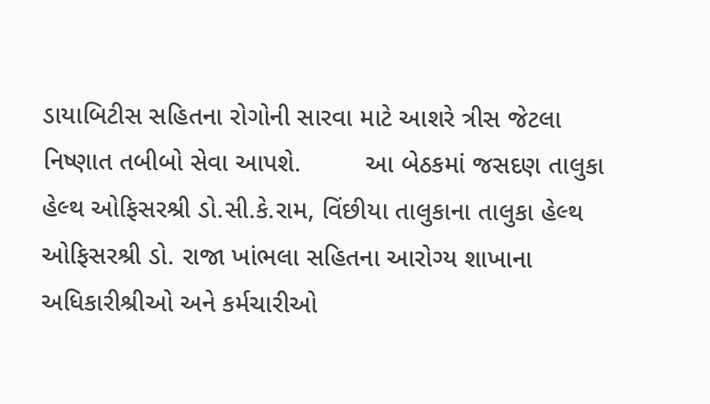ડાયાબિટીસ સહિતના રોગોની સારવા માટે આશરે ત્રીસ જેટલા નિષ્ણાત તબીબો સેવા આપશે.         આ બેઠકમાં જસદણ તાલુકા હેલ્થ ઓફિસરશ્રી ડો.સી.કે.રામ, વિંછીયા તાલુકાના તાલુકા હેલ્થ ઓફિસરશ્રી ડો. રાજા ખાંભલા સહિતના આરોગ્ય શાખાના અધિકારીશ્રીઓ અને કર્મચારીઓ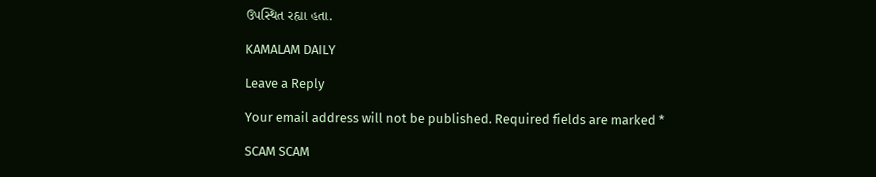ઉપસ્થિત રહ્યા હતા.

KAMALAM DAILY

Leave a Reply

Your email address will not be published. Required fields are marked *

SCAM SCAM